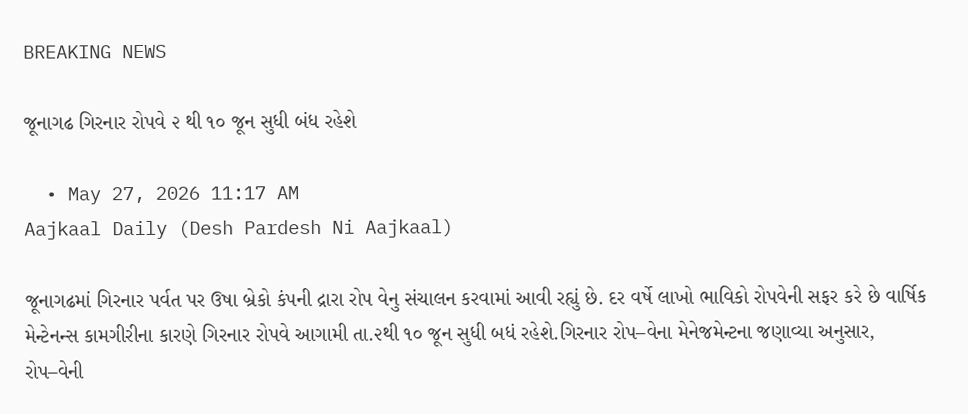BREAKING NEWS

જૂનાગઢ ગિરનાર રોપવે ૨ થી ૧૦ જૂન સુધી બંધ રહેશે

  • May 27, 2026 11:17 AM
Aajkaal Daily (Desh Pardesh Ni Aajkaal)

જૂનાગઢમાં ગિરનાર પર્વત પર ઉષા બ્રેકો કંપની દ્રારા રોપ વેનુ સંચાલન કરવામાં આવી રહ્યું છે. દર વર્ષે લાખો ભાવિકો રોપવેની સફર કરે છે વાર્ષિક મેન્ટેનન્સ કામગીરીના કારણે ગિરનાર રોપવે આગામી તા.૨થી ૧૦ જૂન સુધી બધં રહેશે.ગિરનાર રોપ–વેના મેનેજમેન્ટના જણાવ્યા અનુસાર, રોપ–વેની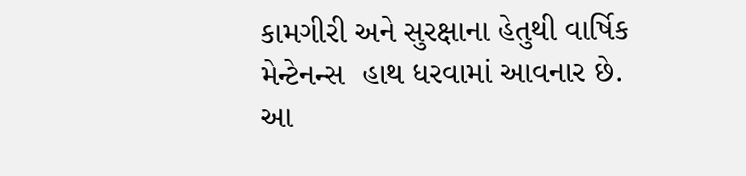કામગીરી અને સુરક્ષાના હેતુથી વાર્ષિક મેન્ટેનન્સ  હાથ ધરવામાં આવનાર છે.
આ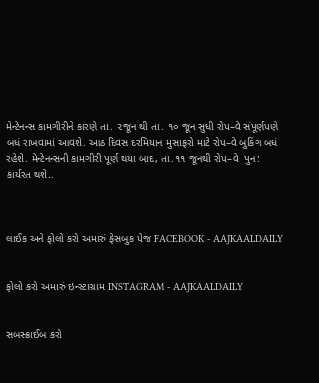મેન્ટેનન્સ કામગીરીને કારણે તા. ૨જૂન થી તા. ૧૦ જૂન સુધી રોપ–વે સંપૂર્ણપણે બધં રાખવામાં આવશે. આઠ દિવસ દરમિયાન મુસાફરો માટે રોપ–વે બુકિંગ બધં રહેશે. મેન્ટેનન્સની કામગીરી પૂર્ણ થયા બાદ, તા.૧૧ જૂનથી રોપ–વે  પુન:  કાર્યરત થશે..



લાઈક અને ફોલો કરો અમારું ફેસબુક પેજ FACEBOOK - AAJKAALDAILY


ફોલો કરો અમારું ઇન્સ્ટાગ્રામ INSTAGRAM - AAJKAALDAILY


સબસ્ક્રાઈબ કરો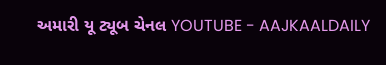અમારી યૂ ટ્યૂબ ચેનલ YOUTUBE - AAJKAALDAILY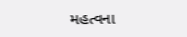મહત્વના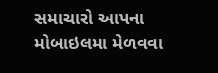સમાચારો આપના મોબાઇલમા મેળવવા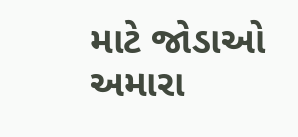માટે જોડાઓ અમારા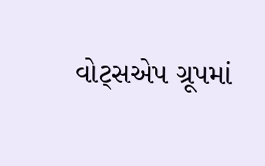વોટ્સએપ ગ્રૂપમાં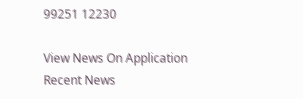99251 12230

View News On Application
Recent News